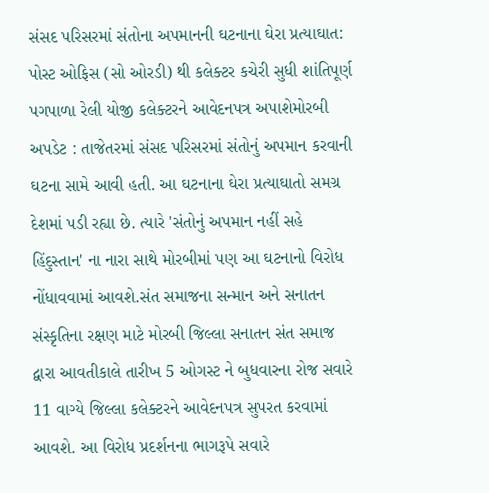સંસદ પરિસરમાં સંતોના અપમાનની ઘટનાના ઘેરા પ્રત્યાઘાત: પોસ્ટ ઓફિસ (સો ઓરડી) થી કલેક્ટર કચેરી સુધી શાંતિપૂર્ણ પગપાળા રેલી યોજી કલેક્ટરને આવેદનપત્ર અપાશેમોરબી અપડેટ : તાજેતરમાં સંસદ પરિસરમાં સંતોનું અપમાન કરવાની ઘટના સામે આવી હતી. આ ઘટનાના ઘેરા પ્રત્યાઘાતો સમગ્ર દેશમાં પડી રહ્યા છે. ત્યારે 'સંતોનું અપમાન નહીં સહે હિંદુસ્તાન' ના નારા સાથે મોરબીમાં પણ આ ઘટનાનો વિરોધ નોંધાવવામાં આવશે.સંત સમાજના સન્માન અને સનાતન સંસ્કૃતિના રક્ષણ માટે મોરબી જિલ્લા સનાતન સંત સમાજ દ્વારા આવતીકાલે તારીખ 5 ઓગસ્ટ ને બુધવારના રોજ સવારે 11 વાગ્યે જિલ્લા કલેક્ટરને આવેદનપત્ર સુપરત કરવામાં આવશે. આ વિરોધ પ્રદર્શનના ભાગરૂપે સવારે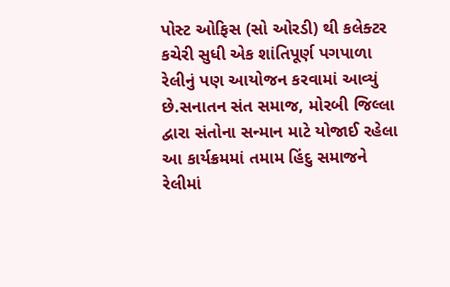પોસ્ટ ઓફિસ (સો ઓરડી) થી કલેક્ટર કચેરી સુધી એક શાંતિપૂર્ણ પગપાળા રેલીનું પણ આયોજન કરવામાં આવ્યું છે.સનાતન સંત સમાજ, મોરબી જિલ્લા દ્વારા સંતોના સન્માન માટે યોજાઈ રહેલા આ કાર્યક્રમમાં તમામ હિંદુ સમાજને રેલીમાં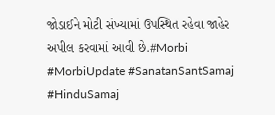જોડાઈને મોટી સંખ્યામાં ઉપસ્થિત રહેવા જાહેર અપીલ કરવામાં આવી છે.#Morbi #MorbiUpdate #SanatanSantSamaj #HinduSamaj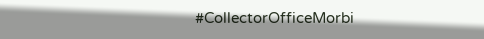#CollectorOfficeMorbi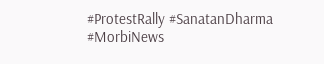#ProtestRally #SanatanDharma #MorbiNews